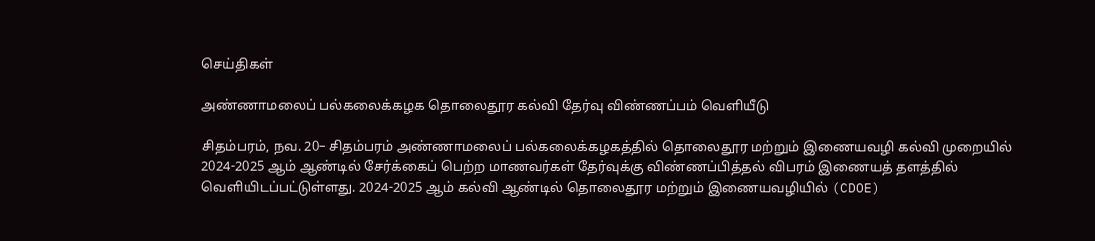செய்திகள்

அண்ணாமலைப் பல்கலைக்கழக தொலைதூர கல்வி தேர்வு விண்ணப்பம் வெளியீடு

சிதம்பரம், நவ. 20– சிதம்பரம் அண்ணாமலைப் பல்கலைக்கழகத்தில் தொலைதூர மற்றும் இணையவழி கல்வி முறையில் 2024-2025 ஆம் ஆண்டில் சேர்க்கைப் பெற்ற மாணவர்கள் தேர்வுக்கு விண்ணப்பித்தல் விபரம் இணையத் தளத்தில் வெளியிடப்பட்டுள்ளது. 2024-2025 ஆம் கல்வி ஆண்டில் தொலைதூர மற்றும் இணையவழியில் (CDOE)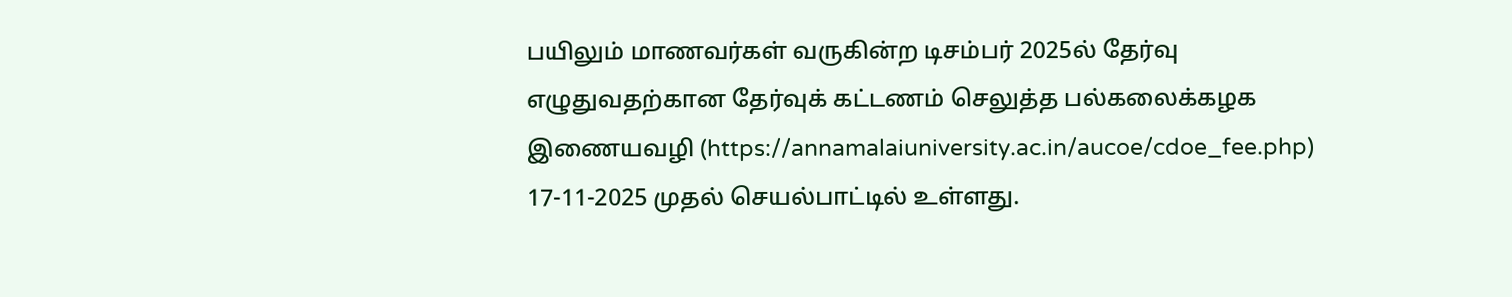பயிலும் மாணவர்கள் வருகின்ற டிசம்பர் 2025ல் தேர்வு எழுதுவதற்கான தேர்வுக் கட்டணம் செலுத்த பல்கலைக்கழக இணையவழி (https://annamalaiuniversity.ac.in/aucoe/cdoe_fee.php) 17-11-2025 முதல் செயல்பாட்டில் உள்ளது.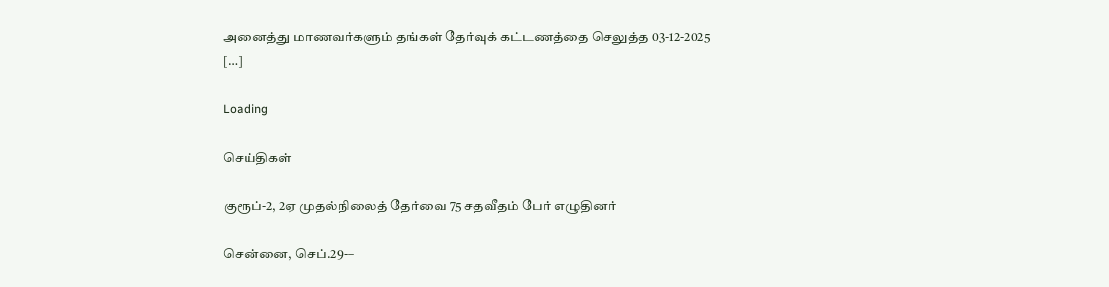அனைத்து மாணவர்களும் தங்கள் தேர்வுக் கட்டணத்தை செலுத்த 03-12-2025 […]

Loading

செய்திகள்

குரூப்-2, 2ஏ முதல்நிலைத் தேர்வை 75 சதவீதம் பேர் எழுதினர்

சென்னை, செப்.29-–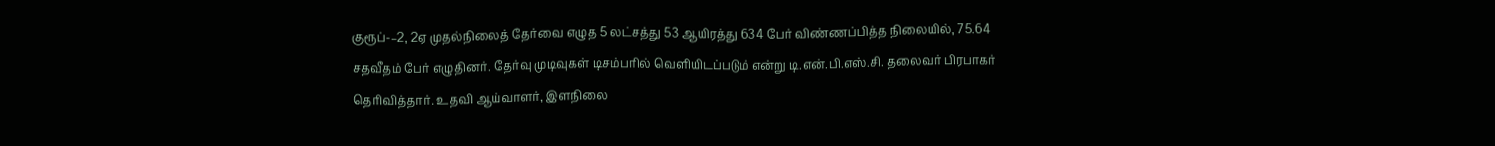குரூப்-–2, 2ஏ முதல்நிலைத் தேர்வை எழுத 5 லட்சத்து 53 ஆயிரத்து 634 பேர் விண்ணப்பித்த நிலையில், 75.64 சதவீதம் பேர் எழுதினர். தேர்வு முடிவுகள் டிசம்பரில் வெளியிடப்படும் என்று டி.என்.பி.எஸ்.சி. தலைவர் பிரபாகர் தெரிவித்தார். உதவி ஆய்வாளர், இளநிலை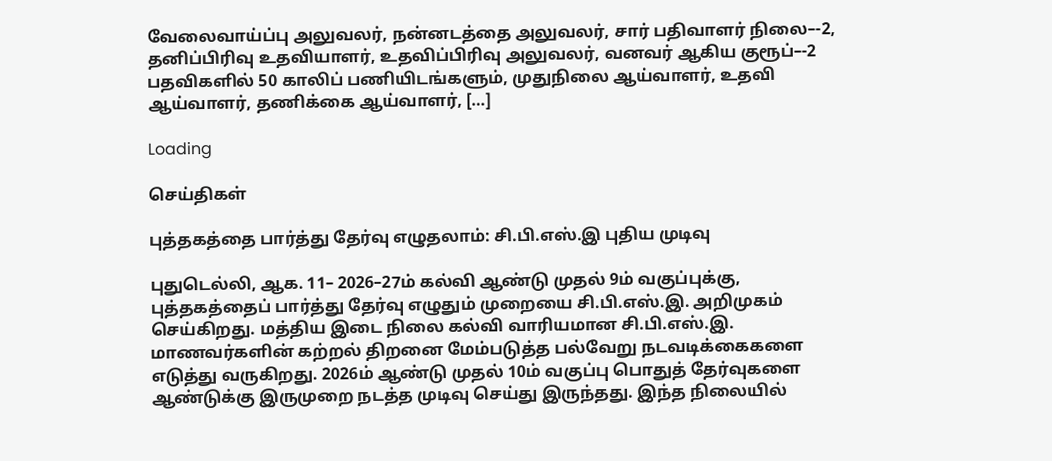வேலைவாய்ப்பு அலுவலர், நன்னடத்தை அலுவலர், சார் பதிவாளர் நிலை–-2, தனிப்பிரிவு உதவியாளர், உதவிப்பிரிவு அலுவலர், வனவர் ஆகிய குரூப்–-2 பதவிகளில் 50 காலிப் பணியிடங்களும், முதுநிலை ஆய்வாளர், உதவி ஆய்வாளர், தணிக்கை ஆய்வாளர், […]

Loading

செய்திகள்

புத்தகத்தை பார்த்து தேர்வு எழுதலாம்: சி.பி.எஸ்.இ புதிய முடிவு

புதுடெல்லி, ஆக. 11– 2026–27ம் கல்வி ஆண்டு முதல் 9ம் வகுப்புக்கு, புத்தகத்தைப் பார்த்து தேர்வு எழுதும் முறையை சி.பி.எஸ்.இ. அறிமுகம் செய்கிறது. மத்திய இடை நிலை கல்வி வாரியமான சி.பி.எஸ்.இ. மாணவர்களின் கற்றல் திறனை மேம்படுத்த பல்வேறு நடவடிக்கைகளை எடுத்து வருகிறது. 2026ம் ஆண்டு முதல் 10ம் வகுப்பு பொதுத் தேர்வுகளை ஆண்டுக்கு இருமுறை நடத்த முடிவு செய்து இருந்தது. இந்த நிலையில்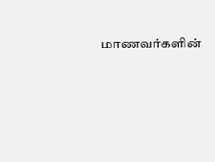மாணவர்களின்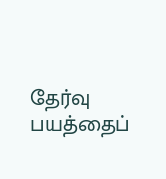தேர்வு பயத்தைப்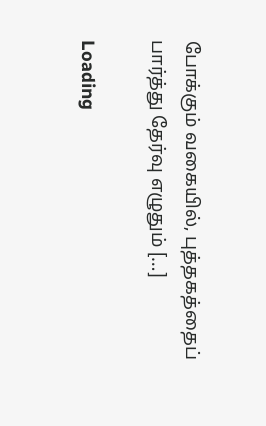போக்கும் வகையில், புத்தகத்தைப் பார்த்து தேர்வு எழுதும் […]

Loading